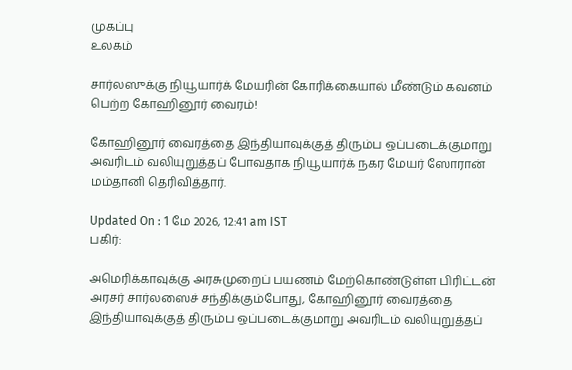முகப்பு
உலகம்

சார்லஸுக்கு நியூயார்க் மேயரின் கோரிக்கையால் மீண்டும் கவனம் பெற்ற கோஹினூர் வைரம்!

கோஹினூர் வைரத்தை இந்தியாவுக்குத் திரும்ப ஒப்படைக்குமாறு அவரிடம் வலியுறுத்தப் போவதாக நியூயார்க் நகர மேயர் ஸோரான் மம்தானி தெரிவித்தார்.

Updated On : 1 மே 2026, 12:41 am IST
பகிர்:

அமெரிக்காவுக்கு அரசுமுறைப் பயணம் மேற்கொண்டுள்ள பிரிட்டன் அரசர் சார்லஸைச் சந்திக்கும்போது, கோஹினூர் வைரத்தை இந்தியாவுக்குத் திரும்ப ஒப்படைக்குமாறு அவரிடம் வலியுறுத்தப்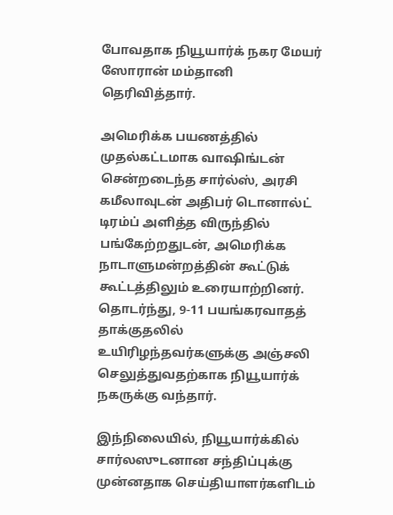போவதாக நியூயார்க் நகர மேயர் ஸோரான் மம்தானி தெரிவித்தார்.

அமெரிக்க பயணத்தில் முதல்கட்டமாக வாஷிங்டன் சென்றடைந்த சார்ல்ஸ், அரசி கமீலாவுடன் அதிபர் டொனால்ட் டிரம்ப் அளித்த விருந்தில் பங்கேற்றதுடன், அமெரிக்க நாடாளுமன்றத்தின் கூட்டுக் கூட்டத்திலும் உரையாற்றினர். தொடர்ந்து, 9-11 பயங்கரவாதத் தாக்குதலில் உயிரிழந்தவர்களுக்கு அஞ்சலி செலுத்துவதற்காக நியூயார்க் நகருக்கு வந்தார்.

இந்நிலையில், நியூயார்க்கில் சார்லஸுடனான சந்திப்புக்கு முன்னதாக செய்தியாளர்களிடம்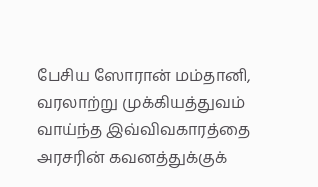பேசிய ஸோரான் மம்தானி, வரலாற்று முக்கியத்துவம் வாய்ந்த இவ்விவகாரத்தை அரசரின் கவனத்துக்குக்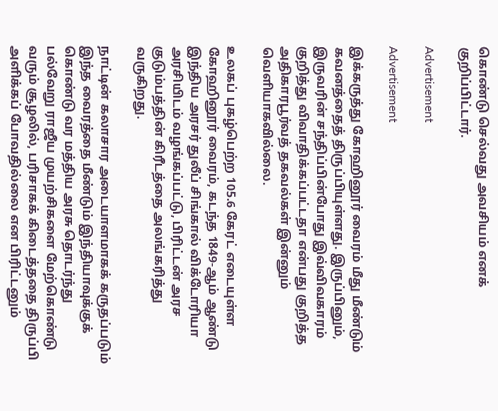கொண்டு செல்வது அவசியம் எனக் குறிப்பிட்டார்.

Advertisement

Advertisement

இக்கருத்து கோஹினூர் வைரம் மீது மீண்டும் கவனத்தைத் திருப்பியுள்ளது. இருப்பினும், இருவரின் சந்திப்பின்போது இவ்விவகாரம் குறித்து விவாதிக்கப்பட்டதா என்பது குறித்த அதிகாரபூர்வத் தகவல்கள் இன்னும் வெளியாகவில்லை.

உலகப் புகழ்பெற்ற 105.6 கேரட் எடையுள்ள கோஹினூர் வைரம், கடந்த 1849-ஆம் ஆண்டு இந்திய அரசர் துலீப் சிங்கால் விக்டோரியா அரசியிடம் வழங்கப்பட்டு, பிரிட்டன் அரச குடும்பத்தின் கிரீடத்தை அலங்கரித்து வருகிறது.

நாட்டின் கலாசார அடையாளமாகக் கருதப்படும் இந்த வைரத்தை மீண்டும் இந்தியாவுக்குக் கொண்டு வர மத்திய அரசு தொடர்ந்து பல்வேறு ராஜீய முயற்சிகளை மேற்கொண்டு வரும் சூழலில், பரிசாகக் கிடைத்ததை திருப்பி அளிக்கப் போவதில்லை என பிரிட்டனும்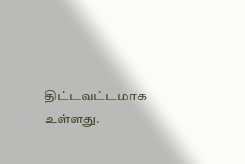திட்டவட்டமாக உள்ளது.